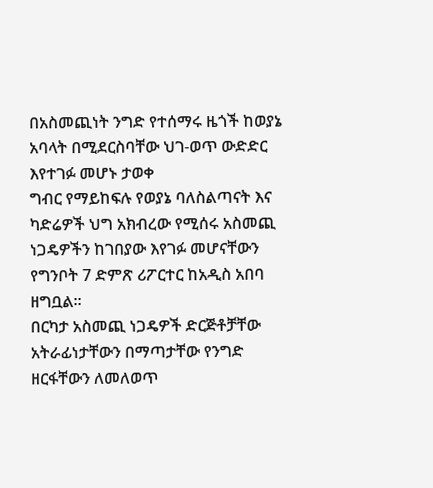በአስመጪነት ንግድ የተሰማሩ ዜጎች ከወያኔ አባላት በሚደርስባቸው ህገ-ወጥ ውድድር እየተገፉ መሆኑ ታወቀ
ግብር የማይከፍሉ የወያኔ ባለስልጣናት እና ካድሬዎች ህግ አክብረው የሚሰሩ አስመጪ ነጋዴዎችን ከገበያው እየገፉ መሆናቸውን የግንቦት 7 ድምጽ ሪፖርተር ከአዲስ አበባ ዘግቧል።
በርካታ አስመጪ ነጋዴዎች ድርጅቶቻቸው አትራፊነታቸውን በማጣታቸው የንግድ ዘርፋቸውን ለመለወጥ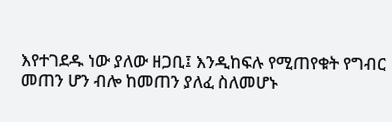እየተገደዱ ነው ያለው ዘጋቢ፤ እንዲከፍሉ የሚጠየቁት የግብር መጠን ሆን ብሎ ከመጠን ያለፈ ስለመሆኑ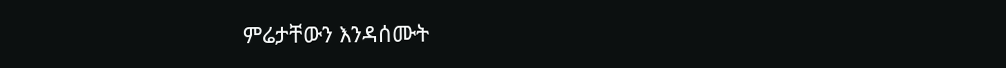ምሬታቸውን እንዳሰሙት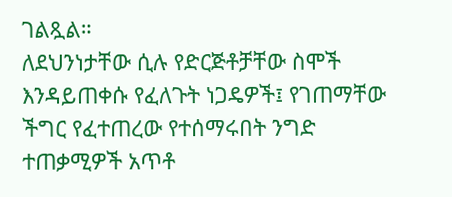ገልጿል።
ለደህንነታቸው ሲሉ የድርጅቶቻቸው ስሞች እንዳይጠቀሱ የፈለጉት ነጋዴዎች፤ የገጠማቸው ችግር የፈተጠረው የተሰማሩበት ንግድ ተጠቃሚዎች አጥቶ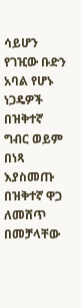ሳይሆን የገዢው ቡድን አባል የሆኑ ነጋዴዎች በዝቅተኛ ግብር ወይም በነጻ እያስመጡ በዝቅተኛ ዋጋ ለመሸጥ በመቻላቸው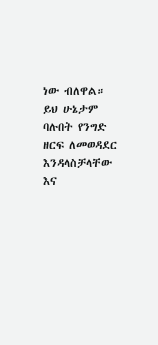ነው ብለዋል። ይህ ሁኔታም ባሉበት የንግድ ዘርፍ ለመወዳደር እንዳላስቻላቸው እና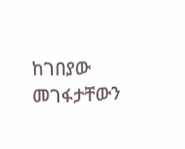ከገበያው መገፋታቸውን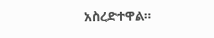አስረድተዋል።